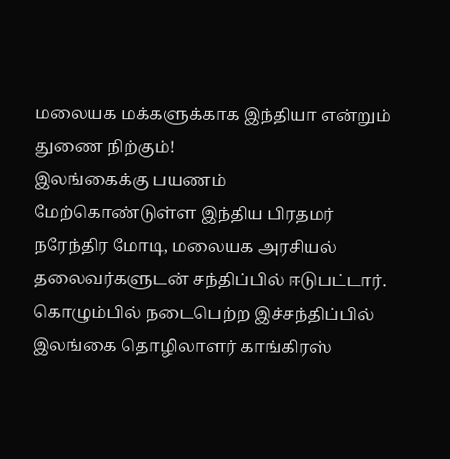மலையக மக்களுக்காக இந்தியா என்றும் துணை நிற்கும்!
இலங்கைக்கு பயணம் மேற்கொண்டுள்ள இந்திய பிரதமர் நரேந்திர மோடி, மலையக அரசியல் தலைவர்களுடன் சந்திப்பில் ஈடுபட்டார்.
கொழும்பில் நடைபெற்ற இச்சந்திப்பில் இலங்கை தொழிலாளர் காங்கிரஸ்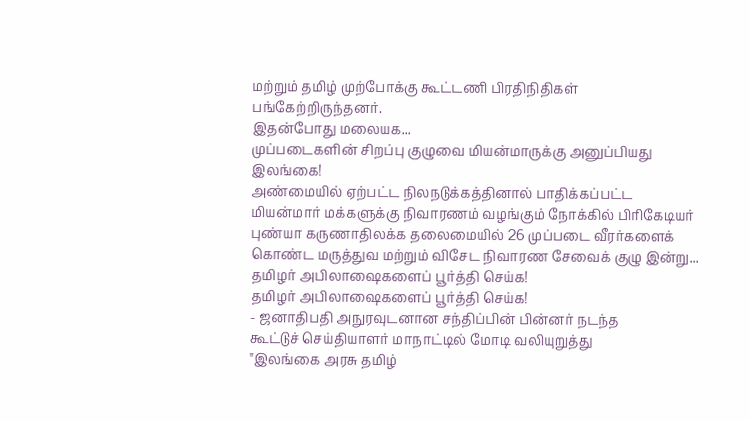மற்றும் தமிழ் முற்போக்கு கூட்டணி பிரதிநிதிகள் பங்கேற்றிருந்தனர்.
இதன்போது மலையக...
முப்படைகளின் சிறப்பு குழுவை மியன்மாருக்கு அனுப்பியது இலங்கை!
அண்மையில் ஏற்பட்ட நிலநடுக்கத்தினால் பாதிக்கப்பட்ட மியன்மார் மக்களுக்கு நிவாரணம் வழங்கும் நோக்கில் பிரிகேடியர் புண்யா கருணாதிலக்க தலைமையில் 26 முப்படை வீரர்களைக் கொண்ட மருத்துவ மற்றும் விசேட நிவாரண சேவைக் குழு இன்று...
தமிழர் அபிலாஷைகளைப் பூர்த்தி செய்க!
தமிழர் அபிலாஷைகளைப் பூர்த்தி செய்க!
- ஜனாதிபதி அநுரவுடனான சந்திப்பின் பின்னர் நடந்த
கூட்டுச் செய்தியாளர் மாநாட்டில் மோடி வலியுறுத்து
"இலங்கை அரசு தமிழ்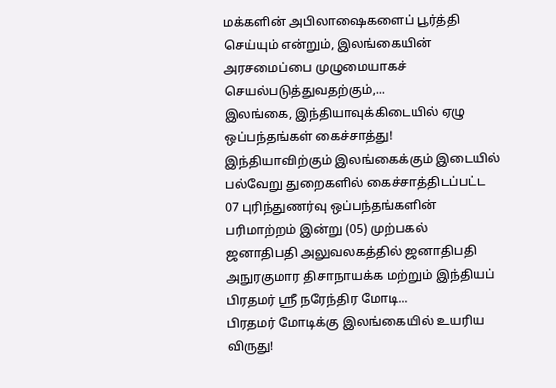மக்களின் அபிலாஷைகளைப் பூர்த்தி செய்யும் என்றும், இலங்கையின் அரசமைப்பை முழுமையாகச் செயல்படுத்துவதற்கும்,...
இலங்கை, இந்தியாவுக்கிடையில் ஏழு ஒப்பந்தங்கள் கைச்சாத்து!
இந்தியாவிற்கும் இலங்கைக்கும் இடையில் பல்வேறு துறைகளில் கைச்சாத்திடப்பட்ட 07 புரிந்துணர்வு ஒப்பந்தங்களின் பரிமாற்றம் இன்று (05) முற்பகல் ஜனாதிபதி அலுவலகத்தில் ஜனாதிபதி அநுரகுமார திசாநாயக்க மற்றும் இந்தியப் பிரதமர் ஸ்ரீ நரேந்திர மோடி...
பிரதமர் மோடிக்கு இலங்கையில் உயரிய விருது!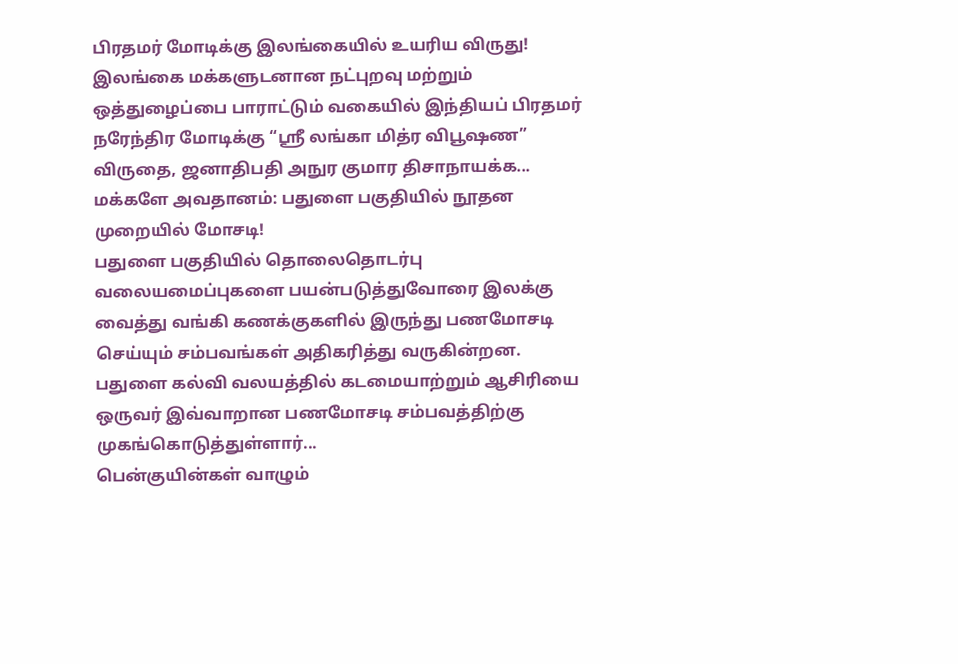பிரதமர் மோடிக்கு இலங்கையில் உயரிய விருது!
இலங்கை மக்களுடனான நட்புறவு மற்றும் ஒத்துழைப்பை பாராட்டும் வகையில் இந்தியப் பிரதமர் நரேந்திர மோடிக்கு “ஸ்ரீ லங்கா மித்ர விபூஷண” விருதை, ஜனாதிபதி அநுர குமார திசாநாயக்க...
மக்களே அவதானம்: பதுளை பகுதியில் நூதன முறையில் மோசடி!
பதுளை பகுதியில் தொலைதொடர்பு வலையமைப்புகளை பயன்படுத்துவோரை இலக்கு வைத்து வங்கி கணக்குகளில் இருந்து பணமோசடி செய்யும் சம்பவங்கள் அதிகரித்து வருகின்றன.
பதுளை கல்வி வலயத்தில் கடமையாற்றும் ஆசிரியை ஒருவர் இவ்வாறான பணமோசடி சம்பவத்திற்கு முகங்கொடுத்துள்ளார்...
பென்குயின்கள் வாழும்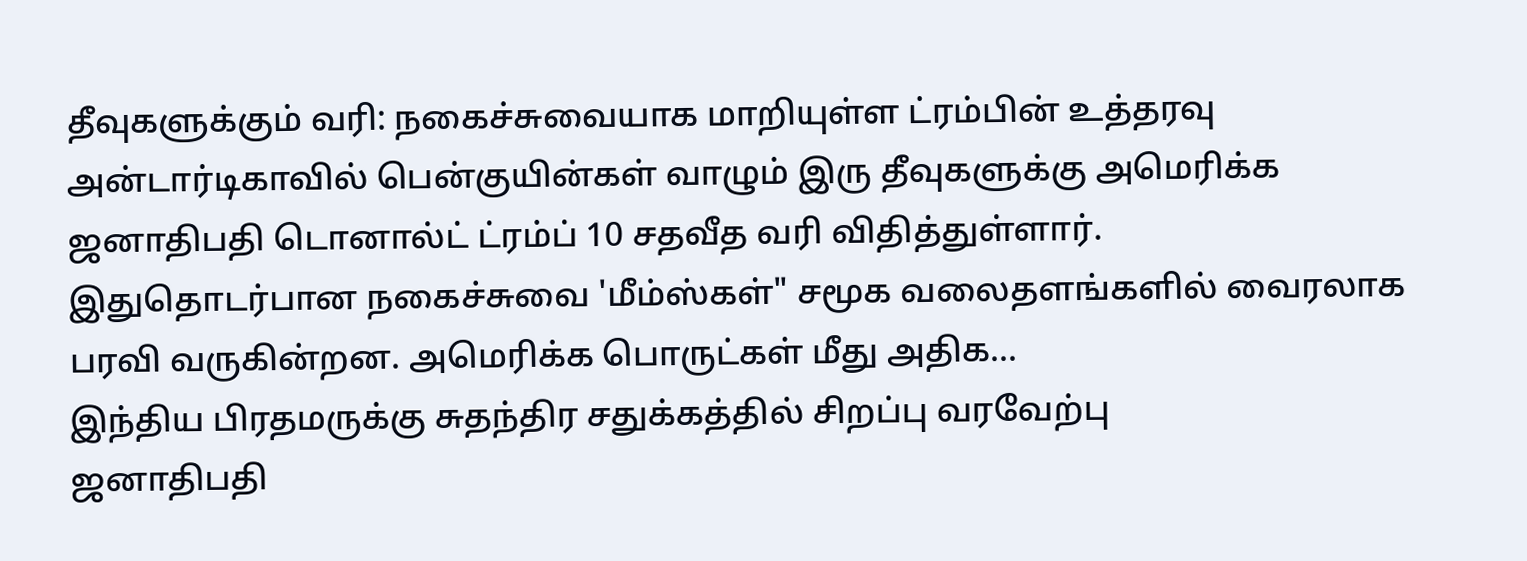தீவுகளுக்கும் வரி: நகைச்சுவையாக மாறியுள்ள ட்ரம்பின் உத்தரவு
அன்டார்டிகாவில் பென்குயின்கள் வாழும் இரு தீவுகளுக்கு அமெரிக்க ஜனாதிபதி டொனால்ட் ட்ரம்ப் 10 சதவீத வரி விதித்துள்ளார்.
இதுதொடர்பான நகைச்சுவை 'மீம்ஸ்கள்" சமூக வலைதளங்களில் வைரலாக பரவி வருகின்றன. அமெரிக்க பொருட்கள் மீது அதிக...
இந்திய பிரதமருக்கு சுதந்திர சதுக்கத்தில் சிறப்பு வரவேற்பு
ஜனாதிபதி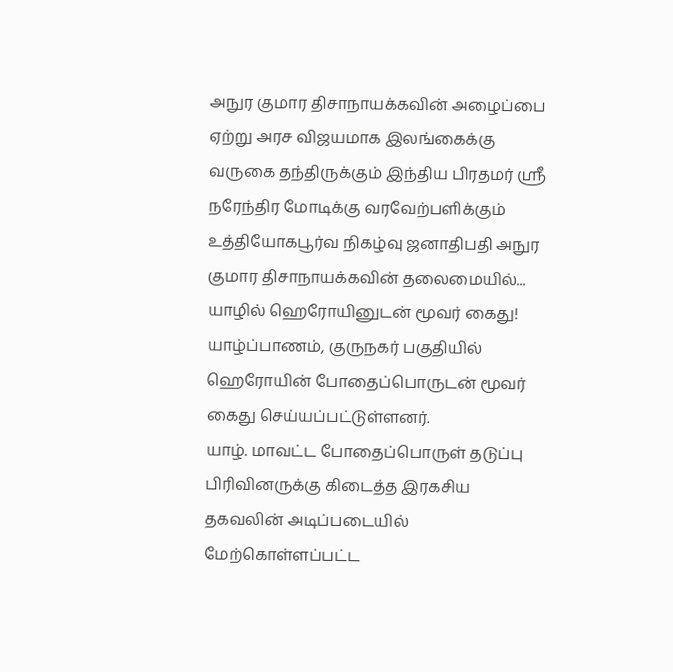அநுர குமார திசாநாயக்கவின் அழைப்பை ஏற்று அரச விஜயமாக இலங்கைக்கு வருகை தந்திருக்கும் இந்திய பிரதமர் ஸ்ரீ நரேந்திர மோடிக்கு வரவேற்பளிக்கும் உத்தியோகபூர்வ நிகழ்வு ஜனாதிபதி அநுர குமார திசாநாயக்கவின் தலைமையில்...
யாழில் ஹெரோயினுடன் மூவர் கைது!
யாழ்ப்பாணம், குருநகர் பகுதியில் ஹெரோயின் போதைப்பொருடன் மூவர் கைது செய்யப்பட்டுள்ளனர்.
யாழ். மாவட்ட போதைப்பொருள் தடுப்பு பிரிவினருக்கு கிடைத்த இரகசிய தகவலின் அடிப்படையில் மேற்கொள்ளப்பட்ட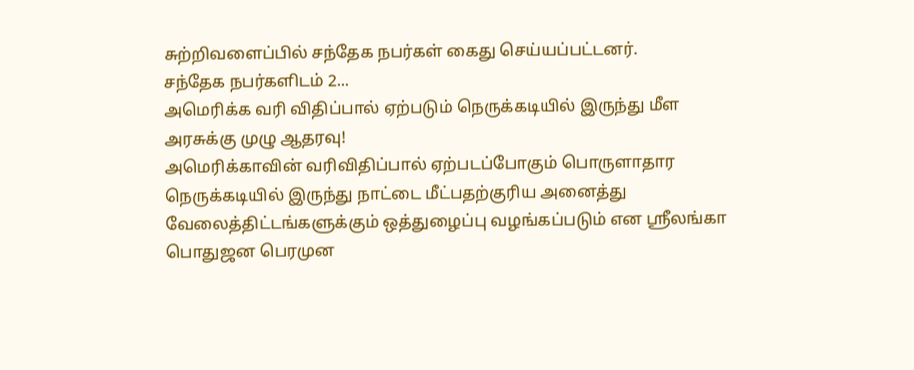சுற்றிவளைப்பில் சந்தேக நபர்கள் கைது செய்யப்பட்டனர்.
சந்தேக நபர்களிடம் 2...
அமெரிக்க வரி விதிப்பால் ஏற்படும் நெருக்கடியில் இருந்து மீள அரசுக்கு முழு ஆதரவு!
அமெரிக்காவின் வரிவிதிப்பால் ஏற்படப்போகும் பொருளாதார நெருக்கடியில் இருந்து நாட்டை மீட்பதற்குரிய அனைத்து வேலைத்திட்டங்களுக்கும் ஒத்துழைப்பு வழங்கப்படும் என ஸ்ரீலங்கா பொதுஜன பெரமுன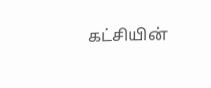கட்சியின்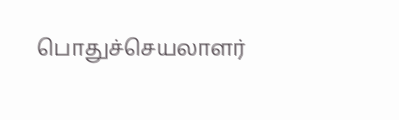பொதுச்செயலாளர்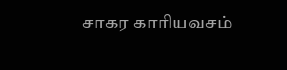சாகர காரியவசம்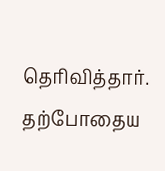தெரிவித்தார்.
தற்போதைய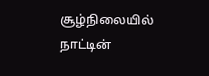சூழ்நிலையில் நாட்டின்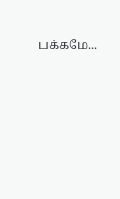பக்கமே...